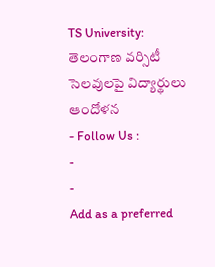TS University: తెలంగాణ వర్సిటీ సెలవులపై విద్యార్థులు ఆందోళన
- Follow Us :
-
-
Add as a preferred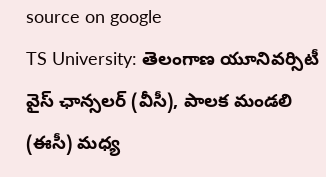source on google
TS University: తెలంగాణ యూనివర్సిటీ వైస్ ఛాన్సలర్ (వీసీ), పాలక మండలి (ఈసీ) మధ్య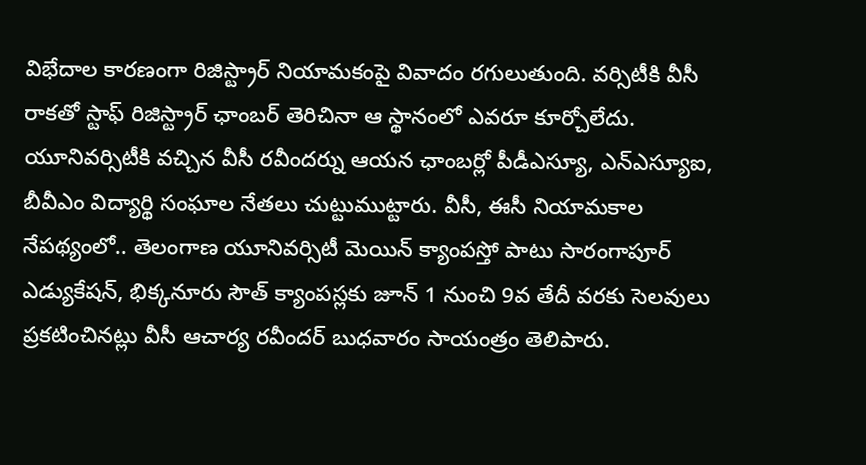విభేదాల కారణంగా రిజిస్ట్రార్ నియామకంపై వివాదం రగులుతుంది. వర్సిటీకి వీసీ రాకతో స్టాఫ్ రిజిస్ట్రార్ ఛాంబర్ తెరిచినా ఆ స్థానంలో ఎవరూ కూర్చోలేదు. యూనివర్సిటీకి వచ్చిన వీసీ రవీందర్ను ఆయన ఛాంబర్లో పీడీఎస్యూ, ఎన్ఎస్యూఐ, బీవీఎం విద్యార్థి సంఘాల నేతలు చుట్టుముట్టారు. వీసీ, ఈసీ నియామకాల నేపథ్యంలో.. తెలంగాణ యూనివర్సిటీ మెయిన్ క్యాంపస్తో పాటు సారంగాపూర్ ఎడ్యుకేషన్, భిక్కనూరు సౌత్ క్యాంపస్లకు జూన్ 1 నుంచి 9వ తేదీ వరకు సెలవులు ప్రకటించినట్లు వీసీ ఆచార్య రవీందర్ బుధవారం సాయంత్రం తెలిపారు.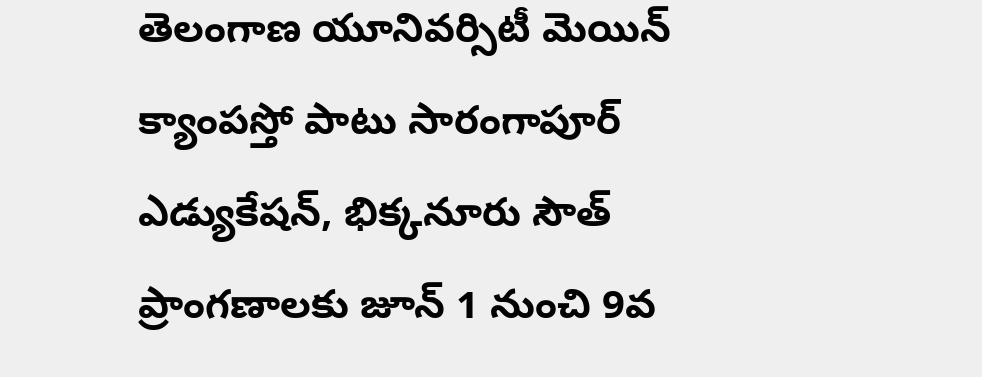తెలంగాణ యూనివర్సిటీ మెయిన్ క్యాంపస్తో పాటు సారంగాపూర్ ఎడ్యుకేషన్, భిక్కనూరు సౌత్ ప్రాంగణాలకు జూన్ 1 నుంచి 9వ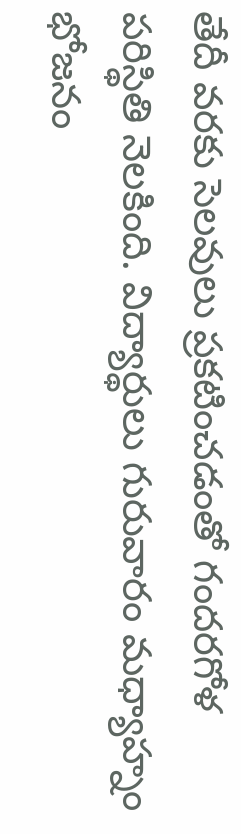తేదీ వరకు సెలవులు ప్రకటించడంతో గందరగోళ పరిస్థితి నెలకింది. విద్యార్థులు గురువారం మధ్యాహ్నం భోజనం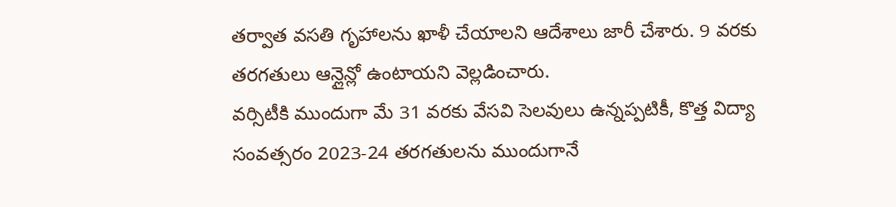తర్వాత వసతి గృహాలను ఖాళీ చేయాలని ఆదేశాలు జారీ చేశారు. 9 వరకు తరగతులు ఆన్లైన్లో ఉంటాయని వెల్లడించారు.
వర్సిటీకి ముందుగా మే 31 వరకు వేసవి సెలవులు ఉన్నప్పటికీ, కొత్త విద్యా సంవత్సరం 2023-24 తరగతులను ముందుగానే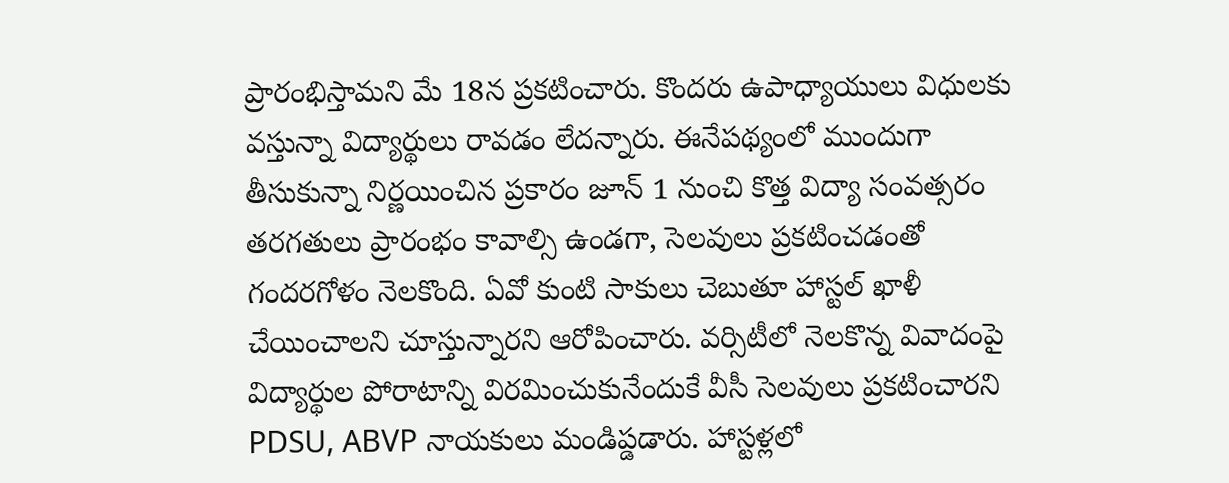ప్రారంభిస్తామని మే 18న ప్రకటించారు. కొందరు ఉపాధ్యాయులు విధులకు వస్తున్నా విద్యార్థులు రావడం లేదన్నారు. ఈనేపథ్యంలో ముందుగా తీసుకున్నా నిర్ణయించిన ప్రకారం జూన్ 1 నుంచి కొత్త విద్యా సంవత్సరం తరగతులు ప్రారంభం కావాల్సి ఉండగా, సెలవులు ప్రకటించడంతో గందరగోళం నెలకొంది. ఏవో కుంటి సాకులు చెబుతూ హాస్టల్ ఖాళీ చేయించాలని చూస్తున్నారని ఆరోపించారు. వర్సిటీలో నెలకొన్న వివాదంపై విద్యార్థుల పోరాటాన్ని విరమించుకునేందుకే వీసీ సెలవులు ప్రకటించారని PDSU, ABVP నాయకులు మండిప్డడారు. హాస్టళ్లలో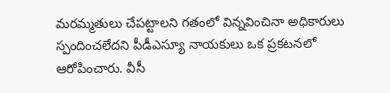మరమ్మతులు చేపట్టాలని గతంలో విన్నవించినా అధికారులు స్పందించలేదని పీడీఎస్యూ నాయకులు ఒక ప్రకటనలో ఆరోపించారు. వీసీ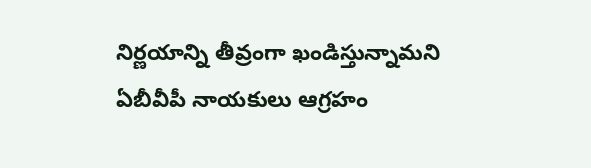నిర్ణయాన్ని తీవ్రంగా ఖండిస్తున్నామని ఏబీవీపీ నాయకులు ఆగ్రహం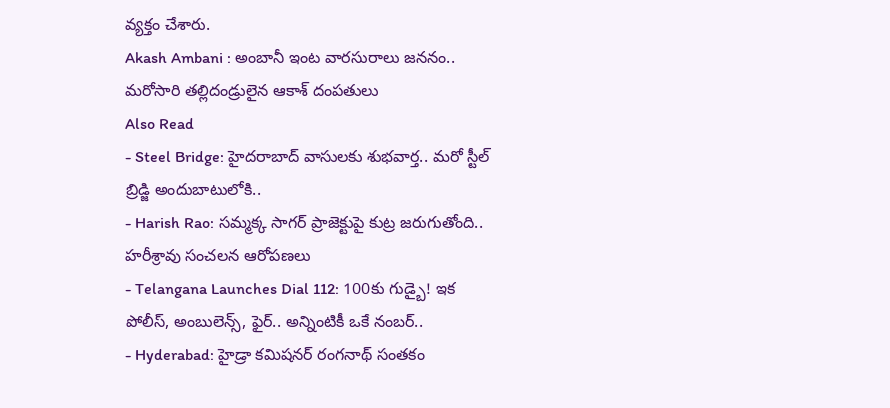వ్యక్తం చేశారు.
Akash Ambani : అంబానీ ఇంట వారసురాలు జననం.. మరోసారి తల్లిదండ్రులైన ఆకాశ్ దంపతులు
Also Read
- Steel Bridge: హైదరాబాద్ వాసులకు శుభవార్త.. మరో స్టీల్ బ్రిడ్జి అందుబాటులోకి..
- Harish Rao: సమ్మక్క సాగర్ ప్రాజెక్టుపై కుట్ర జరుగుతోంది.. హరీశ్రావు సంచలన ఆరోపణలు
- Telangana Launches Dial 112: 100కు గుడ్బై! ఇక పోలీస్, అంబులెన్స్, ఫైర్.. అన్నింటికీ ఒకే నంబర్..
- Hyderabad: హైడ్రా కమిషనర్ రంగనాథ్ సంతకం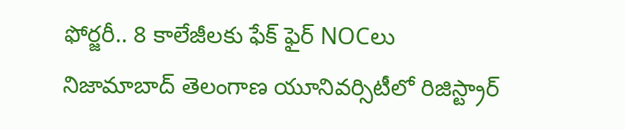ఫోర్జరీ.. 8 కాలేజీలకు ఫేక్ ఫైర్ NOCలు
నిజామాబాద్ తెలంగాణ యూనివర్సిటీలో రిజిస్ట్రార్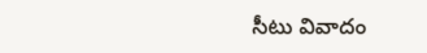సీటు వివాదం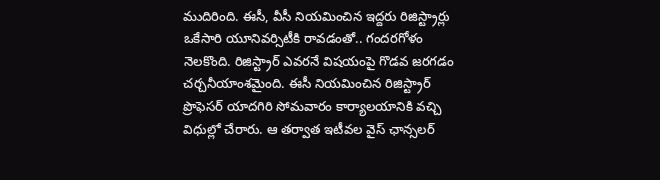ముదిరింది. ఈసీ, వీసీ నియమించిన ఇద్దరు రిజిస్ట్రార్లు ఒకేసారి యూనివర్సిటీకి రావడంతో.. గందరగోళం నెలకొంది. రిజిస్ట్రార్ ఎవరనే విషయంపై గొడవ జరగడం చర్చనీయాంశమైంది. ఈసీ నియమించిన రిజిస్ట్రార్ ప్రొఫెసర్ యాదగిరి సోమవారం కార్యాలయానికి వచ్చి విధుల్లో చేరారు. ఆ తర్వాత ఇటీవల వైస్ ఛాన్సలర్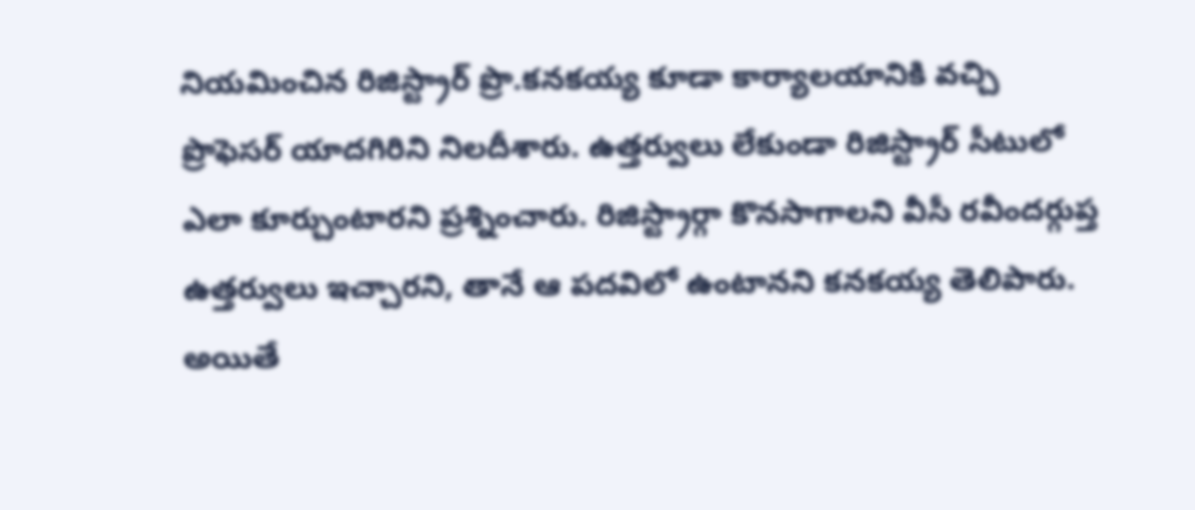నియమించిన రిజిస్ట్రార్ ప్రొ.కనకయ్య కూడా కార్యాలయానికి వచ్చి ప్రొఫెసర్ యాదగిరిని నిలదీశారు. ఉత్తర్వులు లేకుండా రిజిస్ట్రార్ సీటులో ఎలా కూర్చుంటారని ప్రశ్నించారు. రిజిస్ట్రార్గా కొనసాగాలని వీసీ రవీందర్గుప్త ఉత్తర్వులు ఇచ్చారని, తానే ఆ పదవిలో ఉంటానని కనకయ్య తెలిపారు. అయితే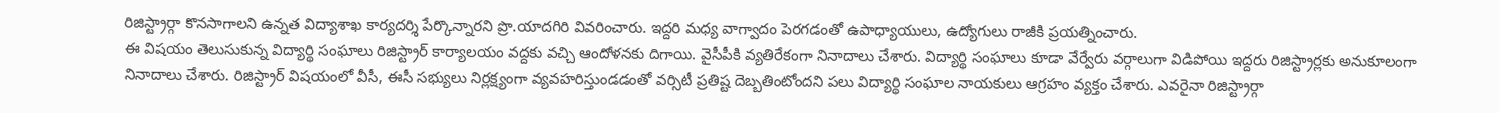రిజిస్ట్రార్గా కొనసాగాలని ఉన్నత విద్యాశాఖ కార్యదర్శి పేర్కొన్నారని ప్రొ.యాదగిరి వివరించారు. ఇద్దరి మధ్య వాగ్వాదం పెరగడంతో ఉపాధ్యాయులు, ఉద్యోగులు రాజీకి ప్రయత్నించారు.
ఈ విషయం తెలుసుకున్న విద్యార్థి సంఘాలు రిజిస్ట్రార్ కార్యాలయం వద్దకు వచ్చి ఆందోళనకు దిగాయి. వైసీపీకి వ్యతిరేకంగా నినాదాలు చేశారు. విద్యార్థి సంఘాలు కూడా వేర్వేరు వర్గాలుగా విడిపోయి ఇద్దరు రిజిస్ట్రార్లకు అనుకూలంగా నినాదాలు చేశారు. రిజిస్ట్రార్ విషయంలో వీసీ, ఈసీ సభ్యులు నిర్లక్ష్యంగా వ్యవహరిస్తుండడంతో వర్సిటీ ప్రతిష్ట దెబ్బతింటోందని పలు విద్యార్థి సంఘాల నాయకులు ఆగ్రహం వ్యక్తం చేశారు. ఎవరైనా రిజిస్ట్రార్గా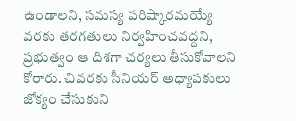ఉండాలని, సమస్య పరిష్కారమయ్యే వరకు తరగతులు నిర్వహించవద్దని, ప్రభుత్వం ఆ దిశగా చర్యలు తీసుకోవాలని కోరారు. చివరకు సీనియర్ అధ్యాపకులు జోక్యం చేసుకుని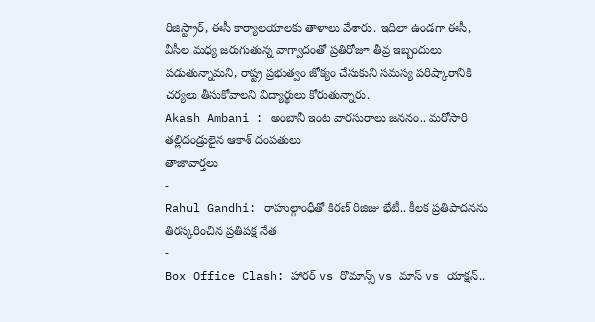రిజిస్ట్రార్, ఈసీ కార్యాలయాలకు తాళాలు వేశారు. ఇదిలా ఉండగా ఈసీ, వీసీల మధ్య జరుగుతున్న వాగ్వాదంతో ప్రతిరోజూ తీవ్ర ఇబ్బందులు పడుతున్నామని, రాష్ట్ర ప్రభుత్వం జోక్యం చేసుకుని సమస్య పరిష్కారానికి చర్యలు తీసుకోవాలని విద్యార్థులు కోరుతున్నారు.
Akash Ambani : అంబానీ ఇంట వారసురాలు జననం.. మరోసారి తల్లిదండ్రులైన ఆకాశ్ దంపతులు
తాజావార్తలు
-
Rahul Gandhi: రాహుల్గాంధీతో కిరణ్ రిజిజు భేటీ.. కీలక ప్రతిపాదనను తిరస్కరించిన ప్రతిపక్ష నేత
-
Box Office Clash: హారర్ vs రొమాన్స్ vs మాస్ vs యాక్షన్..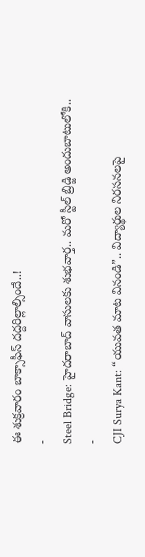ఈ శుక్రవారం బాక్సాఫీస్ దద్దరిల్లాల్సిందే..!
-
Steel Bridge: హైదరాబాద్ వాసులకు శుభవార్త.. మరో స్టీల్ బ్రిడ్జి అందుబాటులోకి..
-
CJI Surya Kant: “యువత మాట వినండి”.. విద్యార్థుల నిరసనలపై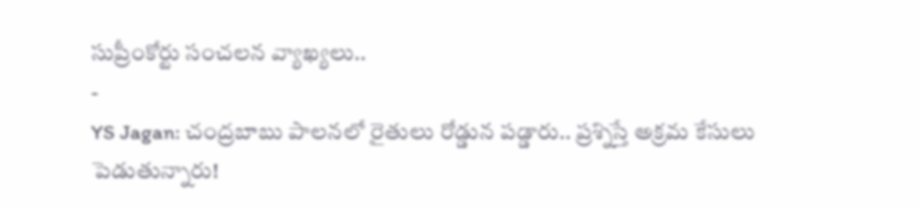సుప్రీంకోర్టు సంచలన వ్యాఖ్యలు..
-
YS Jagan: చంద్రబాబు పాలనలో రైతులు రోడ్డున పడ్డారు.. ప్రశ్నిస్తే అక్రమ కేసులు పెడుతున్నారు!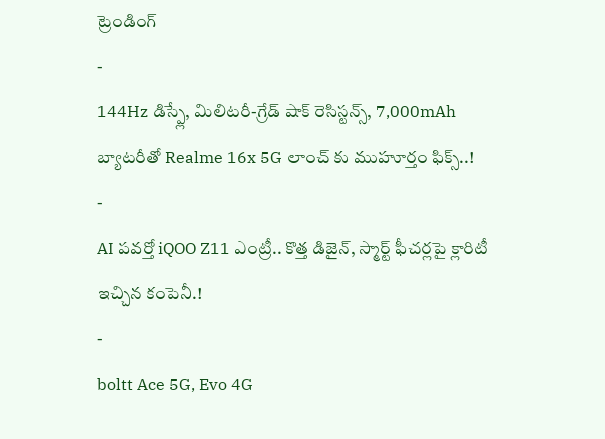ట్రెండింగ్
-
144Hz డిస్ప్లే, మిలిటరీ-గ్రేడ్ షాక్ రెసిస్టన్స్, 7,000mAh బ్యాటరీతో Realme 16x 5G లాంచ్ కు ముహూర్తం ఫిక్స్..!
-
AI పవర్తో iQOO Z11 ఎంట్రీ.. కొత్త డిజైన్, స్మార్ట్ ఫీచర్లపై క్లారిటీ ఇచ్చిన కంపెనీ.!
-
boltt Ace 5G, Evo 4G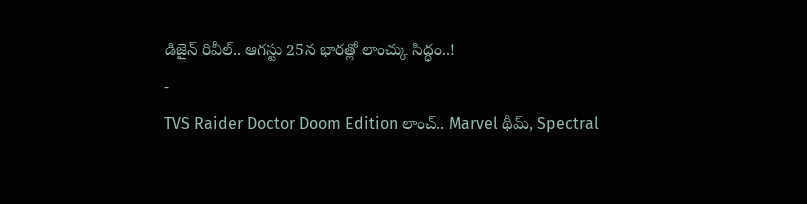డిజైన్ రివీల్.. ఆగస్టు 25న భారత్లో లాంచ్కు సిద్ధం..!
-
TVS Raider Doctor Doom Edition లాంచ్.. Marvel థీమ్, Spectral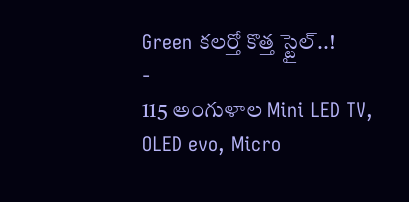Green కలర్తో కొత్త స్టైల్..!
-
115 అంగుళాల Mini LED TV, OLED evo, Micro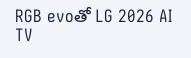RGB evoతో LG 2026 AI TV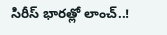సిరీస్ భారత్లో లాంచ్..!